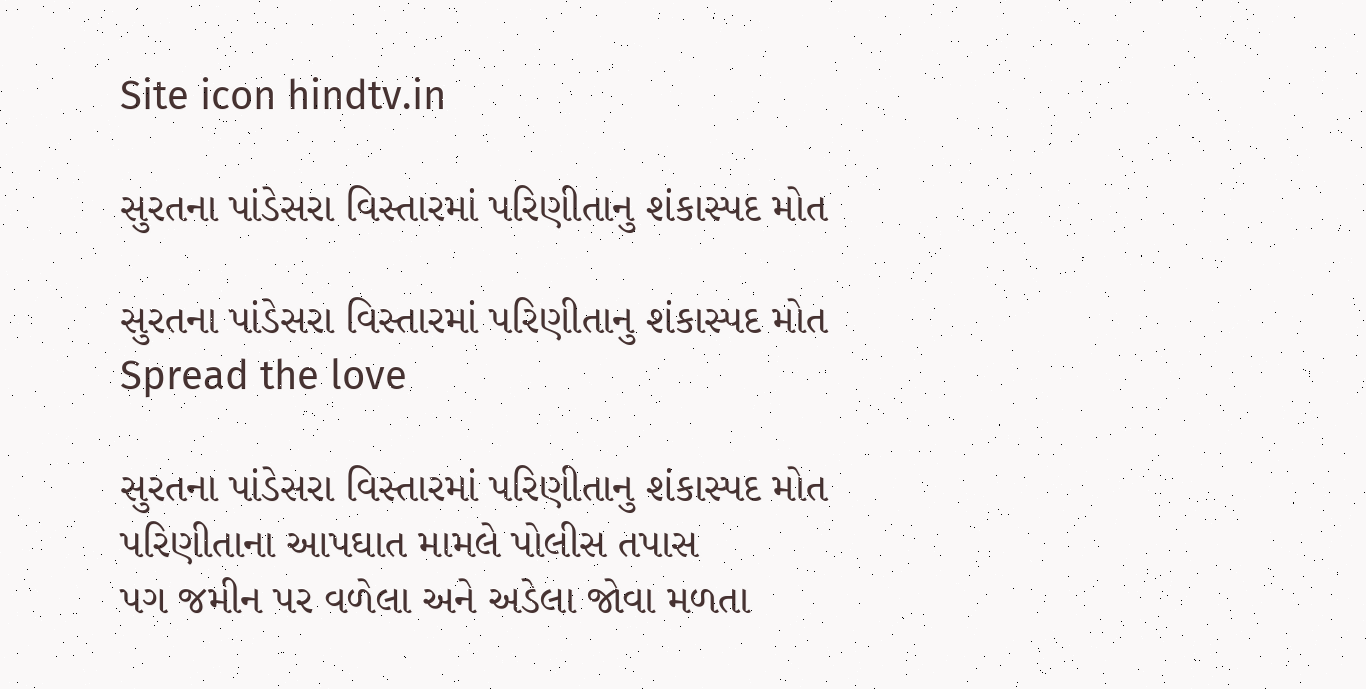Site icon hindtv.in

સુરતના પાંડેસરા વિસ્તારમાં પરિણીતાનુ શંકાસ્પદ મોત

સુરતના પાંડેસરા વિસ્તારમાં પરિણીતાનુ શંકાસ્પદ મોત
Spread the love

સુરતના પાંડેસરા વિસ્તારમાં પરિણીતાનુ શંકાસ્પદ મોત
પરિણીતાના આપઘાત મામલે પોલીસ તપાસ
પગ જમીન પર વળેલા અને અડેલા જોવા મળતા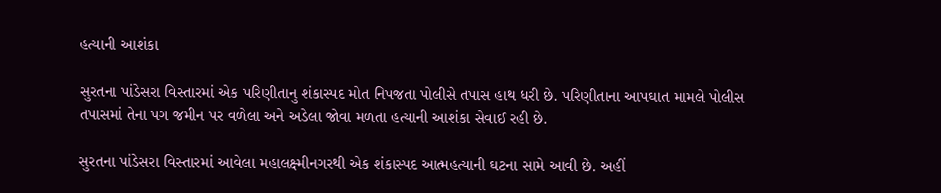હત્યાની આશંકા

સુરતના પાંડેસરા વિસ્તારમાં એક પરિણીતાનુ શંકાસ્પદ મોત નિપજતા પોલીસે તપાસ હાથ ધરી છે. પરિણીતાના આપઘાત મામલે પોલીસ તપાસમાં તેના પગ જમીન પર વળેલા અને અડેલા જોવા મળતા હત્યાની આશંકા સેવાઈ રહી છે.

સુરતના પાંડેસરા વિસ્તારમાં આવેલા મહાલક્ષ્મીનગરથી એક શંકાસ્પદ આત્મહત્યાની ઘટના સામે આવી છે. અહીં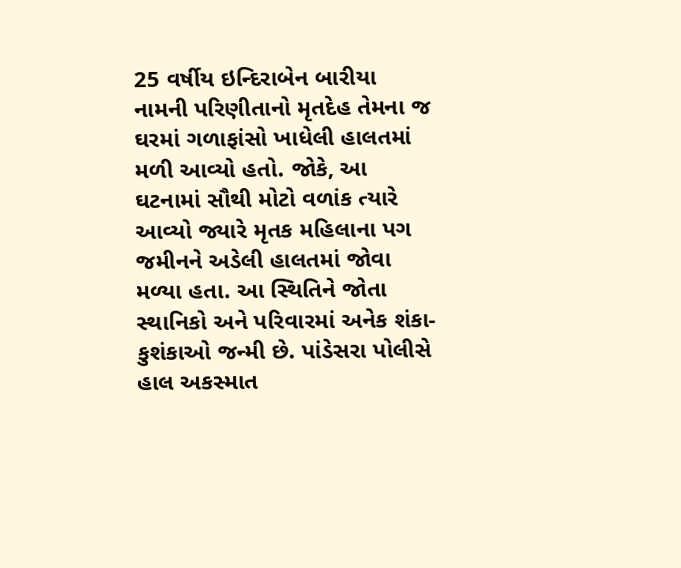25 વર્ષીય ઇન્દિરાબેન બારીયા નામની પરિણીતાનો મૃતદેહ તેમના જ ઘરમાં ગળાફાંસો ખાધેલી હાલતમાં મળી આવ્યો હતો. જોકે, આ ઘટનામાં સૌથી મોટો વળાંક ત્યારે આવ્યો જ્યારે મૃતક મહિલાના પગ જમીનને અડેલી હાલતમાં જોવા મળ્યા હતા. આ સ્થિતિને જોતા સ્થાનિકો અને પરિવારમાં અનેક શંકા-કુશંકાઓ જન્મી છે. પાંડેસરા પોલીસે હાલ અકસ્માત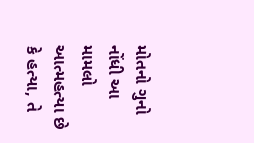મોતનો ગુનો નોંધી આ મામલો આત્મહત્યા છે કે હત્યા, તે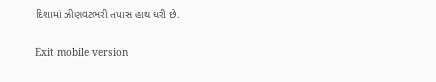દિશામાં ઝીણવટભરી તપાસ હાથ ધરી છે.

Exit mobile version